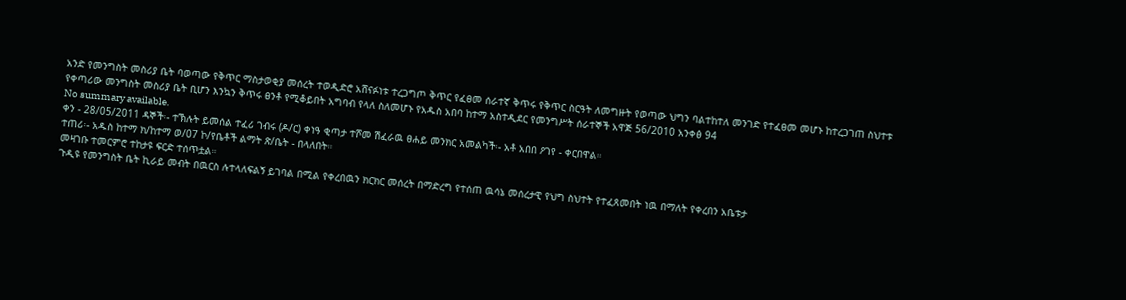አንድ የመንግስት መስሪያ ቤት ባወጣው የቅጥር ማስታወቂያ መሰረት ተወዲድሮ አሸናፉነቱ ተረጋግጦ ቅጥር የፈፀመ ሰራተኛ ቅጥሩ የቅጥር ስርዓት ለመግዙት የወጣው ህግን ባልተከተለ መንገድ የተፈፀመ መሆኑ ከተረጋገጠ ስህተቱ የቀጣሪው መንግስት መስሪያ ቤት ቢሆን እንኳን ቅጥሩ ፀንቶ የሚቆይበት አግባብ የላለ ስለመሆኑ የአዱስ አበባ ከተማ አስተዲደር የመንግሥት ሰራተኞች አዋጅ 56/2010 አንቀፅ 94
No summary available.
ቀን - 28/05/2011 ዳኞች፡- ተኽሉት ይመሰል ተፈሪ ገብሩ (ዶ/ር) ቀነዓ ቂጣታ ተሾመ ሽፈራዉ ፀሐይ መንክር አመልካች፡- አቶ አበበ ዖገየ - ቀርበዋል።
ተጠሪ፡- አዱስ ከተማ ክ/ከተማ ወ/07 ኮ/የቤቶች ልማት ጽ/ቤት - በላለበት።
መዛገቡ ተመርምሮ ተከታዩ ፍርድ ተሰጥቷል።
ጉዲዩ የመንግስት ቤት ኪራይ መብት በዉርስ ሉተላለፍልኝ ይገባል በሚል የቀረበዉን ክርክር መሰረት በማድረግ የተሰጠ ዉሳኔ መሰረታዊ የህግ ስህተት የተፈጸመበት ነዉ በማለት የቀረበን አቤቱታ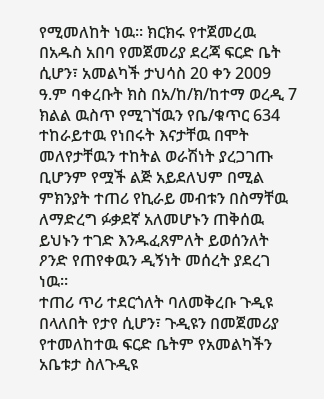የሚመለከት ነዉ። ክርክሩ የተጀመረዉ በአዱስ አበባ የመጀመሪያ ደረጃ ፍርድ ቤት ሲሆን፣ አመልካች ታህሳስ 20 ቀን 2009 ዓ.ም ባቀረቡት ክስ በአ/ከ/ክ/ከተማ ወረዲ 7 ክልል ዉስጥ የሚገኘዉን የቤ/ቁጥር 634 ተከራይተዉ የነበሩት እናታቸዉ በሞት መለየታቸዉን ተከትል ወራሽነት ያረጋገጡ ቢሆንም የሟች ልጅ አይደለህም በሚል ምክንያት ተጠሪ የኪራይ መብቱን በስማቸዉ ለማድረግ ፉቃደኛ አለመሆኑን ጠቅሰዉ ይህኑን ተገድ እንዱፈጸምለት ይወሰንለት ዖንድ የጠየቀዉን ዲኝነት መሰረት ያደረገ ነዉ።
ተጠሪ ጥሪ ተደርጎለት ባለመቅረቡ ጉዲዩ በላለበት የታየ ሲሆን፣ ጉዲዩን በመጀመሪያ የተመለከተዉ ፍርድ ቤትም የአመልካችን አቤቱታ ስለጉዲዩ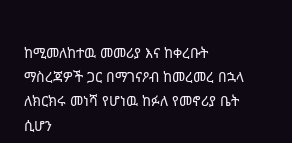ከሚመለከተዉ መመሪያ እና ከቀረቡት ማስረጃዎች ጋር በማገናዖብ ከመረመረ በኋላ ለክርክሩ መነሻ የሆነዉ ከፉለ የመኖሪያ ቤት ሲሆን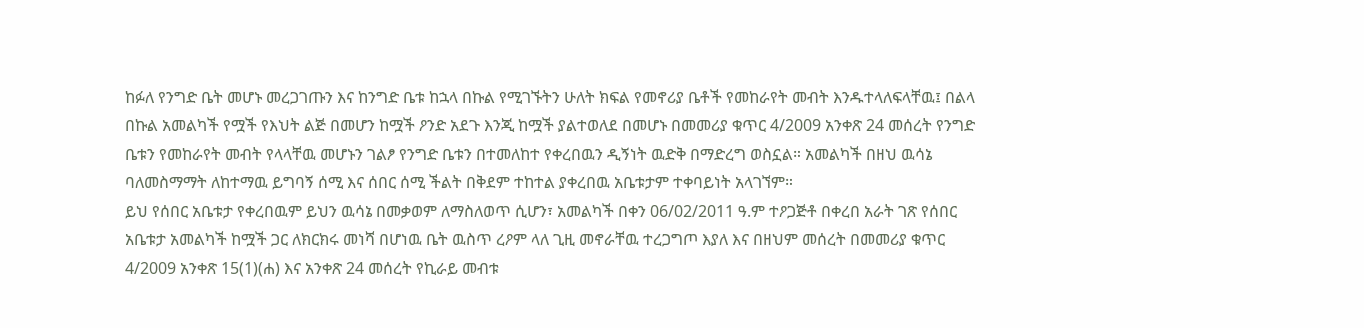ከፉለ የንግድ ቤት መሆኑ መረጋገጡን እና ከንግድ ቤቱ ከኋላ በኩል የሚገኙትን ሁለት ክፍል የመኖሪያ ቤቶች የመከራየት መብት እንዱተላለፍላቸዉ፤ በልላ በኩል አመልካች የሟች የእህት ልጅ በመሆን ከሟች ዖንድ አደጉ እንጂ ከሟች ያልተወለደ በመሆኑ በመመሪያ ቁጥር 4/2009 አንቀጽ 24 መሰረት የንግድ ቤቱን የመከራየት መብት የላላቸዉ መሆኑን ገልፆ የንግድ ቤቱን በተመለከተ የቀረበዉን ዲኝነት ዉድቅ በማድረግ ወስኗል። አመልካች በዘህ ዉሳኔ ባለመስማማት ለከተማዉ ይግባኝ ሰሚ እና ሰበር ሰሚ ችልት በቅደም ተከተል ያቀረበዉ አቤቱታም ተቀባይነት አላገኘም።
ይህ የሰበር አቤቱታ የቀረበዉም ይህን ዉሳኔ በመቃወም ለማስለወጥ ሲሆን፣ አመልካች በቀን 06/02/2011 ዓ.ም ተዖጋጅቶ በቀረበ አራት ገጽ የሰበር አቤቱታ አመልካች ከሟች ጋር ለክርክሩ መነሻ በሆነዉ ቤት ዉስጥ ረዖም ላለ ጊዚ መኖራቸዉ ተረጋግጦ እያለ እና በዘህም መሰረት በመመሪያ ቁጥር 4/2009 አንቀጽ 15(1)(ሐ) እና አንቀጽ 24 መሰረት የኪራይ መብቱ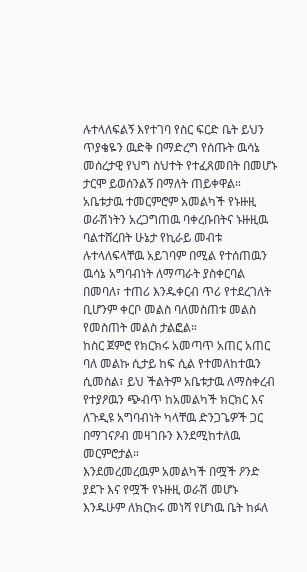ሉተላለፍልኝ እየተገባ የስር ፍርድ ቤት ይህን ጥያቄዬን ዉድቅ በማድረግ የሰጡት ዉሳኔ መሰረታዊ የህግ ስህተት የተፈጸመበት በመሆኑ ታርሞ ይወሰንልኝ በማለት ጠይቀዋል።
አቤቱታዉ ተመርምሮም አመልካች የኑዙዚ ወራሽነትን አረጋግጠዉ ባቀረቡበትና ኑዙዚዉ ባልተሸረበት ሁኔታ የኪራይ መብቱ ሉተላለፍላቸዉ አይገባም በሚል የተሰጠዉን ዉሳኔ አግባብነት ለማጣራት ያስቀርባል በመባለ፣ ተጠሪ እንዱቀርብ ጥሪ የተደረገለት ቢሆንም ቀርቦ መልስ ባለመስጠቱ መልስ የመስጠት መልስ ታልፎል።
ከስር ጀምሮ የክርክሩ አመጣጥ አጠር አጠር ባለ መልኩ ሲታይ ከፍ ሲል የተመለከተዉን ሲመስል፣ ይህ ችልትም አቤቱታዉ ለማስቀረብ የተያዖዉን ጭብጥ ከአመልካች ክርክር እና ለጉዲዩ አግባብነት ካላቸዉ ድንጋጌዎች ጋር በማገናዖብ መዛገቡን እንደሚከተለዉ መርምሮታል።
እንደመረመረዉም አመልካች በሟች ዖንድ ያደጉ እና የሟች የኑዙዚ ወራሽ መሆኑ እንዱሁም ለክርክሩ መነሻ የሆነዉ ቤት ከፉለ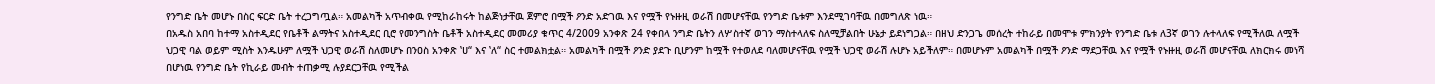የንግድ ቤት መሆኑ በስር ፍርድ ቤት ተረጋግጧል። አመልካች አጥብቀዉ የሚከራከሩት ከልጅነታቸዉ ጀምሮ በሟች ዖንድ አድገዉ እና የሟች የኑዙዚ ወራሽ በመሆናቸዉ የንግድ ቤቱም እንደሚገባቸዉ በመግለጽ ነዉ።
በአዱስ አበባ ከተማ አስተዲደር የቤቶች ልማትና አስተዲደር ቢሮ የመንግስት ቤቶች አስተዲደር መመሪያ ቁጥር 4/2009 አንቀጽ 24 የቀበላ ንግድ ቤትን ለሦስተኛ ወገን ማስተላለፍ ስለሚቻልበት ሁኔታ ይደነግጋል። በዘህ ድንጋጌ መሰረት ተከራይ በመሞቱ ምክንያት የንግድ ቤቱ ለ3ኛ ወገን ሉተላለፍ የሚችለዉ ለሟች ህጋዊ ባል ወይም ሚስት እንዱሁም ለሟች ህጋዊ ወራሽ ስለመሆኑ በንዐስ አንቀጽ ‛ሀ“ እና ‛ለ“ ስር ተመልክቷል። አመልካች በሟች ዖንድ ያደጉ ቢሆንም ከሟች የተወለደ ባለመሆናቸዉ የሟች ህጋዊ ወራሽ ሉሆኑ አይችለም። በመሆኑም አመልካች በሟች ዖንድ ማደጋቸዉ እና የሟች የኑዙዚ ወራሽ መሆናቸዉ ለክርክሩ መነሻ በሆነዉ የንግድ ቤት የኪራይ መብት ተጠቃሚ ሉያደርጋቸዉ የሚችል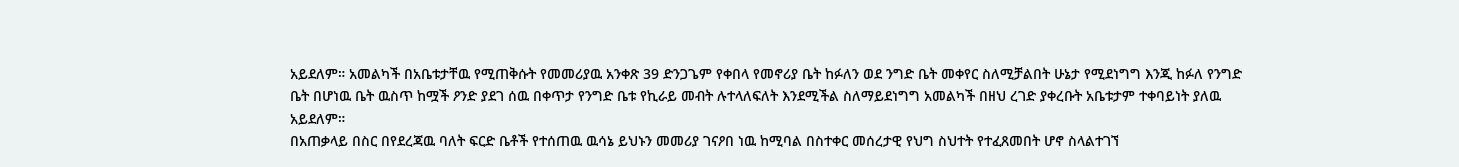አይደለም። አመልካች በአቤቱታቸዉ የሚጠቅሱት የመመሪያዉ አንቀጽ 39 ድንጋጌም የቀበላ የመኖሪያ ቤት ከፉለን ወደ ንግድ ቤት መቀየር ስለሚቻልበት ሁኔታ የሚደነግግ እንጂ ከፉለ የንግድ ቤት በሆነዉ ቤት ዉስጥ ከሟች ዖንድ ያደገ ሰዉ በቀጥታ የንግድ ቤቱ የኪራይ መብት ሉተላለፍለት እንደሚችል ስለማይደነግግ አመልካች በዘህ ረገድ ያቀረቡት አቤቱታም ተቀባይነት ያለዉ አይደለም።
በአጠቃላይ በስር በየደረጃዉ ባለት ፍርድ ቤቶች የተሰጠዉ ዉሳኔ ይህኑን መመሪያ ገናዖበ ነዉ ከሚባል በስተቀር መሰረታዊ የህግ ስህተት የተፈጸመበት ሆኖ ስላልተገኘ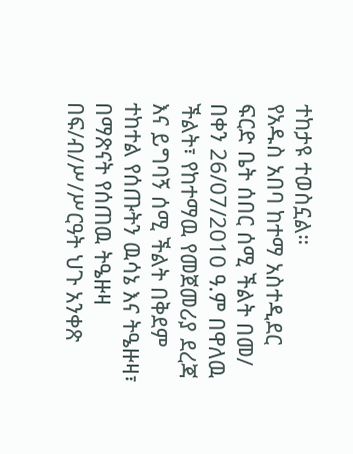ተከታዩ ተወስኗል።
የአዱስ አበባ ከተማ አስተዲደር ፍርድ ቤት ሰበር ሰሚ ችልት በመ/ በቀን 26/07/2010 ዓ.ም በዋለዉ ችልት፣ የከተማዉ የመጀመሪያ ደረጃ እና ይግባኝ ሰሚ ችልት በቅደም ተከተል የሰጡትን ዉሳኔ እና ትዔዙዛ፣ በማጽናት የሰጠዉ ትዔዙዛ በፍ/ብ/ሥ/ሥርዓት ህጉ አንቀጽ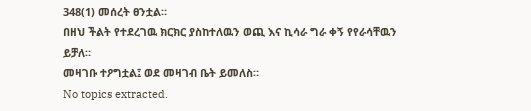348(1) መሰረት ፀንቷል።
በዘህ ችልት የተደረገዉ ክርክር ያስከተለዉን ወጪ እና ኪሳራ ግራ ቀኝ የየራሳቸዉን ይቻለ።
መዛገቡ ተዖግቷል፤ ወደ መዛገብ ቤት ይመለስ።
No topics extracted.